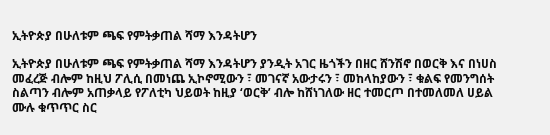ኢትዮጵያ በሁለቱም ጫፍ የምትቃጠል ሻማ እንዳትሆን

ኢትዮጵያ በሁለቱም ጫፍ የምትቃጠል ሻማ እንዳትሆን ያንዲት አገር ዜጎችን በዘር ሸንሽኖ በወርቅ እና በነሀስ መፈረጅ ብሎም ከዚህ ፖሊሲ በመነጨ ኢኮኖሚውን ፣ መገናኛ አውታሩን ፣ መከላከያውን ፣ ቁልፍ የመንግሰት ስልጣን ብሎም አጠቃላይ የፖለቲካ ህይወት ከዚያ ‘ወርቅ’ ብሎ ከሸነገለው ዘር ተመርጦ በተመለመለ ሀይል ሙሉ ቁጥጥር ስር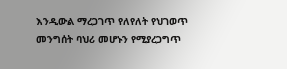እንዲውል ማረጋገጥ የለየለት የህገወጥ መንግሰት ባህሪ መሆኑን የሚያረጋግጥ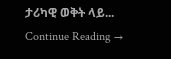ታሪካዊ ወቅት ላይ... Continue Reading →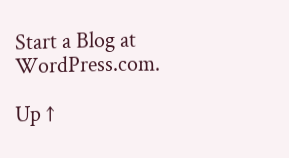Start a Blog at WordPress.com.

Up ↑